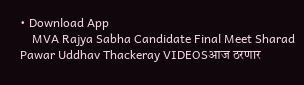• Download App
    MVA Rajya Sabha Candidate Final Meet Sharad Pawar Uddhav Thackeray VIDEOSआज ठरणार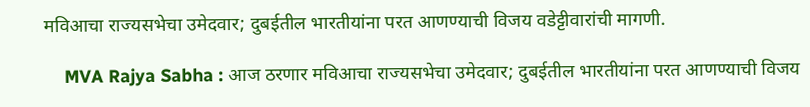मविआचा राज्यसभेचा उमेदवार; दुबईतील भारतीयांना परत आणण्याची विजय वडेट्टीवारांची मागणी.

    MVA Rajya Sabha : आज ठरणार मविआचा राज्यसभेचा उमेदवार; दुबईतील भारतीयांना परत आणण्याची विजय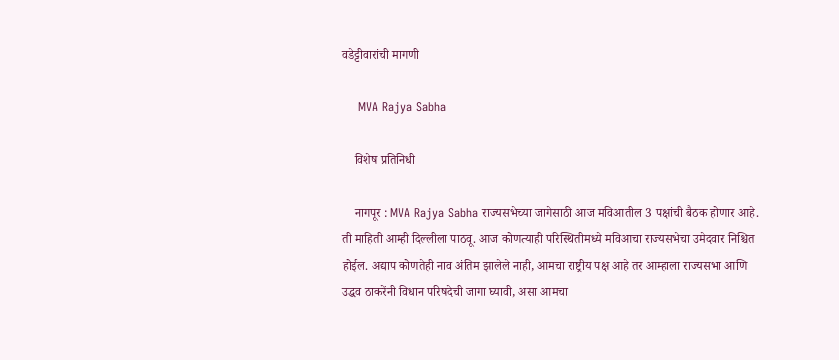वडेट्टीवारांची मागणी

    MVA Rajya Sabha

    विशेष प्रतिनिधी

    नागपूर : MVA Rajya Sabha राज्यसभेच्या जागेसाठी आज मविआतील 3 पक्षांची बैठक होणार आहे. ती माहिती आम्ही दिल्लीला पाठवू. आज कोणत्याही परिस्थितीमध्ये मविआचा राज्यसभेचा उमेदवार निश्चित होईल. अद्याप कोणतेही नाव अंतिम झालेले नाही, आमचा राष्ट्रीय पक्ष आहे तर आम्हाला राज्यसभा आणि उद्धव ठाकरेंनी विधान परिषदेची जागा घ्यावी, असा आमचा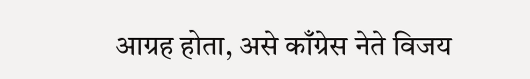आग्रह होता, असे काँग्रेस नेते विजय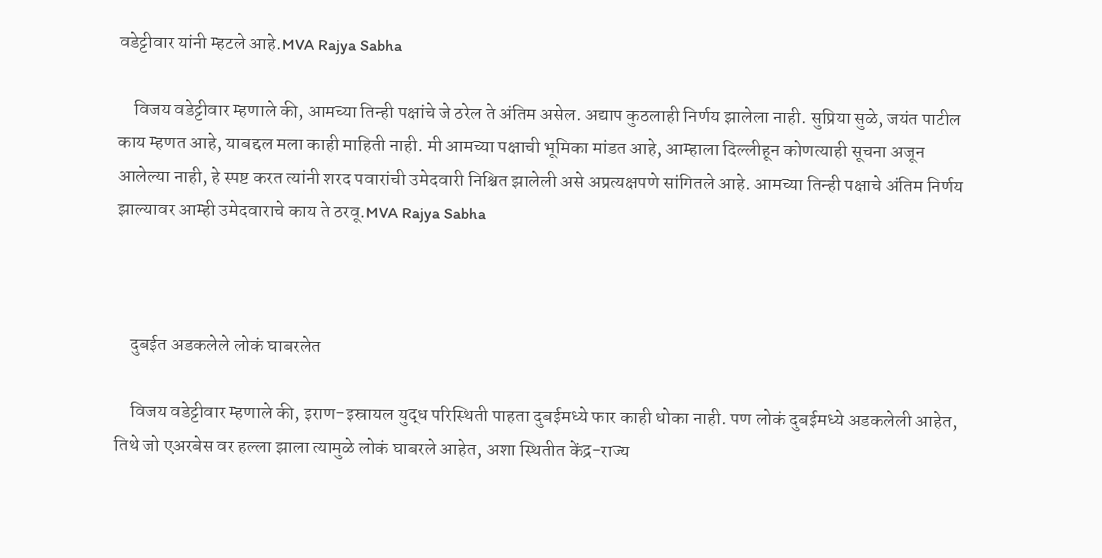वडेट्टीवार यांनी म्हटले आहे.MVA Rajya Sabha

    विजय वडेट्टीवार म्हणाले की, आमच्या तिन्ही पक्षांचे जे ठरेल ते अंतिम असेल. अद्याप कुठलाही निर्णय झालेला नाही. सुप्रिया सुळे, जयंत पाटील काय म्हणत आहे, याबद्दल मला काही माहिती नाही. मी आमच्या पक्षाची भूमिका मांडत आहे, आम्हाला दिल्लीहून कोणत्याही सूचना अजून आलेल्या नाही, हे स्पष्ट करत त्यांनी शरद पवारांची उमेदवारी निश्चित झालेली असे अप्रत्यक्षपणे सांगितले आहे. आमच्या तिन्ही पक्षाचे अंतिम निर्णय झाल्यावर आम्ही उमेदवाराचे काय ते ठरवू.MVA Rajya Sabha



    दुबईत अडकलेले लोकं घाबरलेत

    विजय वडेट्टीवार म्हणाले की, इराण-इस्रायल युद्ध परिस्थिती पाहता दुबईमध्ये फार काही धोका नाही. पण लोकं दुबईमध्ये अडकलेली आहेत, तिथे जो एअरबेस वर हल्ला झाला त्यामुळे लोकं घाबरले आहेत, अशा स्थितीत केंद्र-राज्य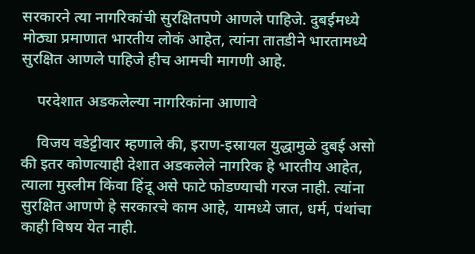सरकारने त्या नागरिकांची सुरक्षितपणे आणले पाहिजे. दुबईमध्ये मोठ्या प्रमाणात भारतीय लोकं आहेत, त्यांना तातडीने भारतामध्ये सुरक्षित आणले पाहिजे हीच आमची मागणी आहे.

    परदेशात अडकलेल्या नागरिकांना आणावे

    विजय वडेट्टीवार म्हणाले की, इराण-इस्रायल युद्धामुळे दुबई असो की इतर कोणत्याही देशात अडकलेले नागरिक हे भारतीय आहेत, त्याला मुस्लीम किंवा हिंदू असे फाटे फोडण्याची गरज नाही. त्यांना सुरक्षित आणणे हे सरकारचे काम आहे, यामध्ये जात, धर्म, पंथांचा काही विषय येत नाही.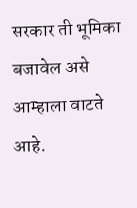सरकार ती भूमिका बजावेल असे आम्हाला वाटते आहे.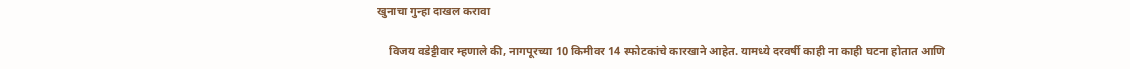खुनाचा गुन्हा दाखल करावा

    विजय वडेट्टीवार म्हणाले की, नागपूरच्या 10 किमीवर 14 स्फोटकांचे कारखाने आहेत. यामध्ये दरवर्षी काही ना काही घटना होतात आणि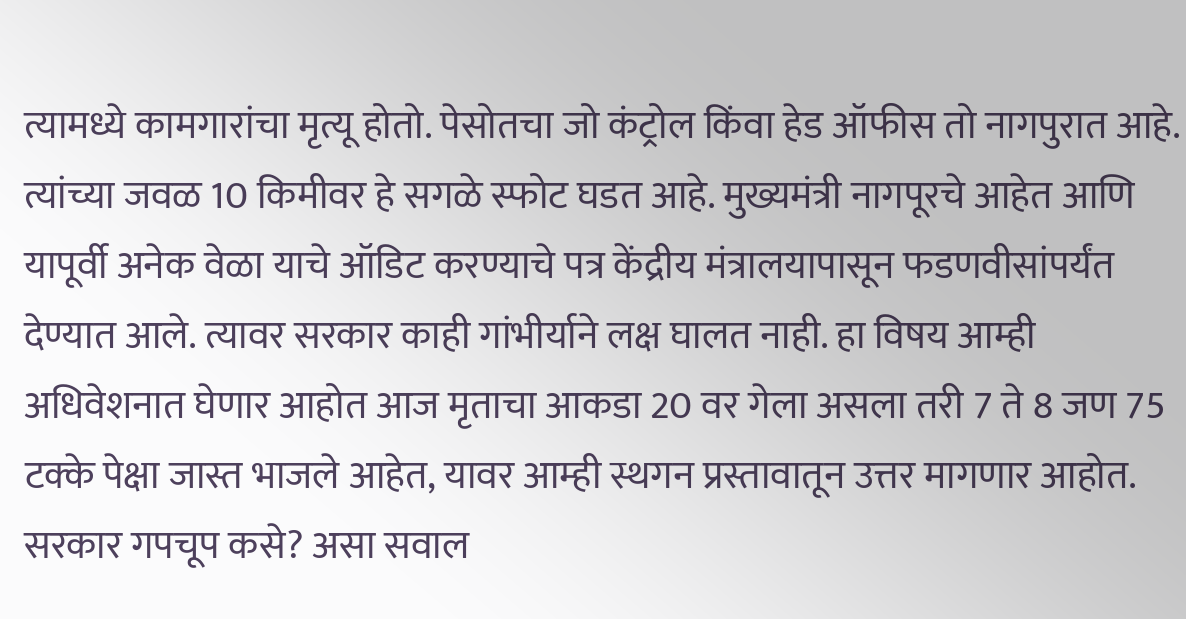त्यामध्ये कामगारांचा मृत्यू होतो. पेसोतचा जो कंट्रोल किंवा हेड ऑफीस तो नागपुरात आहे. त्यांच्या जवळ 10 किमीवर हे सगळे स्फोट घडत आहे. मुख्यमंत्री नागपूरचे आहेत आणि यापूर्वी अनेक वेळा याचे ऑडिट करण्याचे पत्र केंद्रीय मंत्रालयापासून फडणवीसांपर्यंत देण्यात आले. त्यावर सरकार काही गांभीर्याने लक्ष घालत नाही. हा विषय आम्ही अधिवेशनात घेणार आहोत आज मृताचा आकडा 20 वर गेला असला तरी 7 ते 8 जण 75 टक्के पेक्षा जास्त भाजले आहेत, यावर आम्ही स्थगन प्रस्तावातून उत्तर मागणार आहोत. सरकार गपचूप कसे? असा सवाल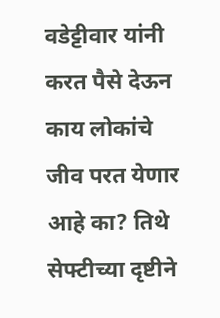वडेट्टीवार यांनी करत पैसे देऊन काय लोकांचे जीव परत येणार आहे का? तिथे सेफ्टीच्या दृष्टीने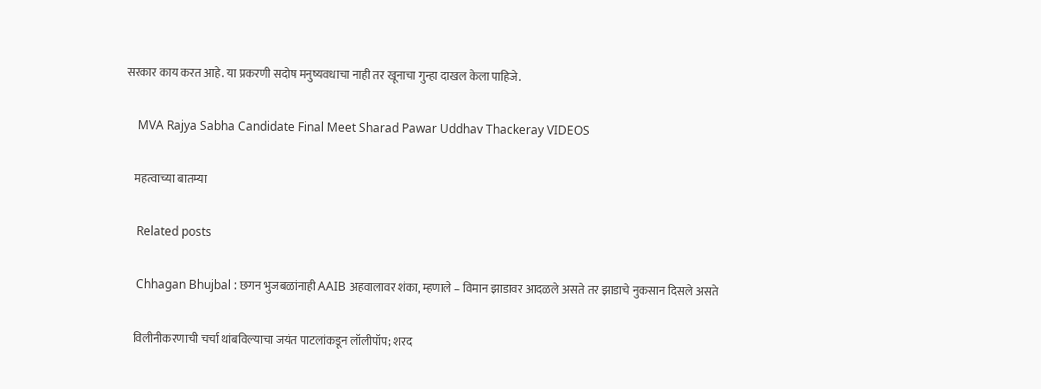सरकार काय करत आहे. या प्रकरणी सदोष मनुष्यवधाचा नाही तर खूनाचा गुन्हा दाखल केला पाहिजे.

    MVA Rajya Sabha Candidate Final Meet Sharad Pawar Uddhav Thackeray VIDEOS

    महत्वाच्या बातम्या

    Related posts

    Chhagan Bhujbal : छगन भुजबळांनाही AAIB अहवालावर शंका, म्हणाले – विमान झाडावर आदळले असते तर झाडाचे नुकसान दिसले असते

    विलीनीकरणाची चर्चा थांबविल्याचा जयंत पाटलांकडून लॉलीपॉप; शरद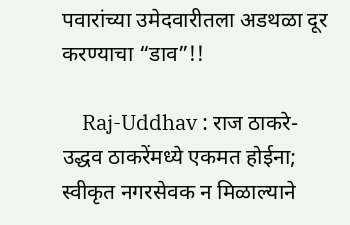पवारांच्या उमेदवारीतला अडथळा दूर करण्याचा “डाव”!!

    Raj-Uddhav : राज ठाकरे-उद्धव ठाकरेंमध्ये एकमत होईना; स्वीकृत नगरसेवक न मिळाल्याने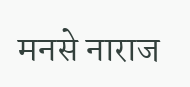मनसे नाराज